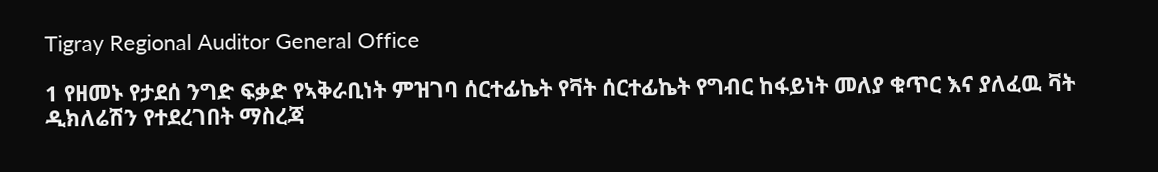Tigray Regional Auditor General Office

1 የዘመኑ የታደሰ ንግድ ፍቃድ የኣቅራቢነት ምዝገባ ሰርተፊኬት የቫት ሰርተፊኬት የግብር ከፋይነት መለያ ቁጥር እና ያለፈዉ ቫት ዲክለሬሽን የተደረገበት ማስረጃ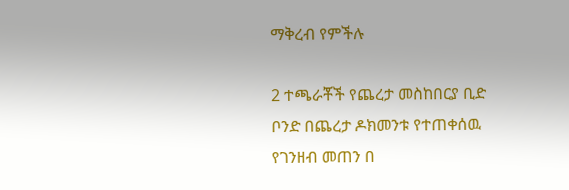ማቅረብ የምችሉ

2 ተጫራቾች የጨረታ መስከበርያ ቢድ ቦንድ በጨረታ ዶክመንቱ የተጠቀሰዉ የገንዘብ መጠን በ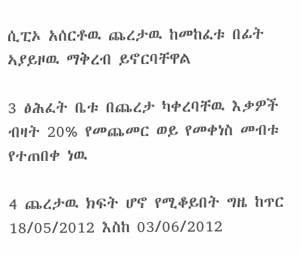ሲፒኦ አሰርቶዉ ጨረታዉ ከመከፈቱ በፊት ኣያይዞዉ ማቅረብ ይኖርባቸዋል

3 ፅሕፈት ቤቱ በጨረታ ካቀረባቸዉ እቃዎች ብዛት 20% የመጨመር ወይ የመቀነስ መብቱ የተጠበቀ ነዉ

4 ጨረታዉ ክፍት ሆኖ የሚቆይበት ግዜ ከጥር 18/05/2012 እስከ 03/06/2012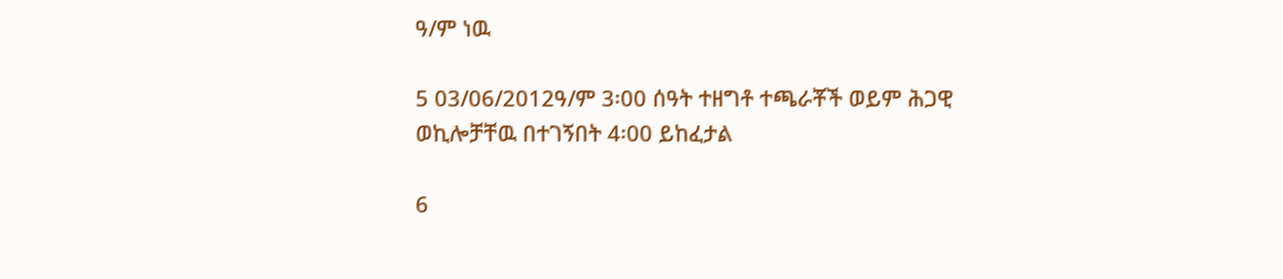ዓ/ም ነዉ

5 03/06/2012ዓ/ም 3፡00 ሰዓት ተዘግቶ ተጫራቾች ወይም ሕጋዊ ወኪሎቻቸዉ በተገኝበት 4፡00 ይከፈታል

6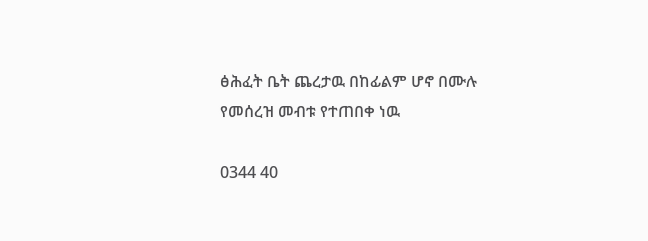ፅሕፈት ቤት ጨረታዉ በከፊልም ሆኖ በሙሉ የመሰረዝ መብቱ የተጠበቀ ነዉ

0344 40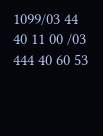1099/03 44 40 11 00 /03 444 40 60 53